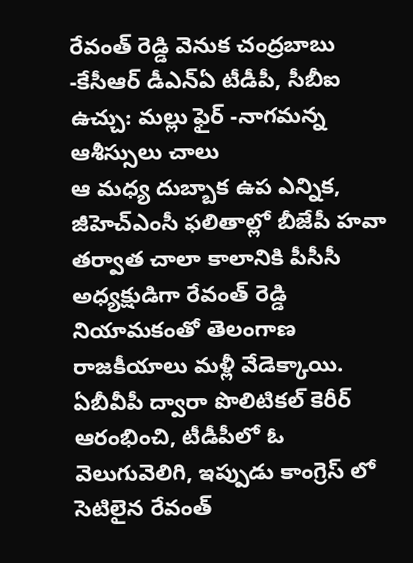రేవంత్ రెడ్డి వెనుక చంద్రబాబు -కేసీఆర్ డీఎన్ఏ టీడీపీ, సీబీఐ ఉచ్చు: మల్లు ఫైర్ -నాగమన్న ఆశీస్సులు చాలు
ఆ మధ్య దుబ్బాక ఉప ఎన్నిక, జీహెచ్ఎంసీ ఫలితాల్లో బీజేపీ హవా తర్వాత చాలా కాలానికి పీసీసీ అధ్యక్షుడిగా రేవంత్ రెడ్డి నియామకంతో తెలంగాణ రాజకీయాలు మళ్లీ వేడెక్కాయి. ఏబీవీపీ ద్వారా పొలిటికల్ కెరీర్ ఆరంభించి, టీడీపీలో ఓ వెలుగువెలిగి, ఇప్పుడు కాంగ్రెస్ లో సెటిలైన రేవంత్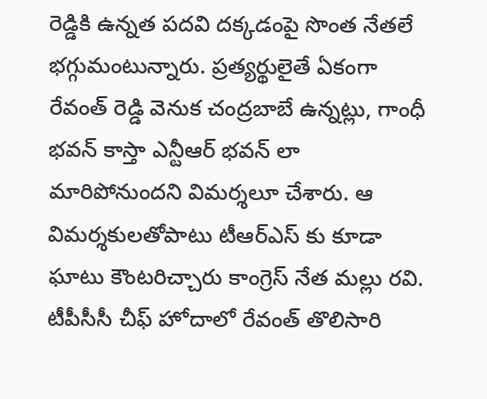రెడ్డికి ఉన్నత పదవి దక్కడంపై సొంత నేతలే భగ్గుమంటున్నారు. ప్రత్యర్థులైతే ఏకంగా రేవంత్ రెడ్డి వెనుక చంద్రబాబే ఉన్నట్లు, గాంధీ భవన్ కాస్తా ఎన్టీఆర్ భవన్ లా మారిపోనుందని విమర్శలూ చేశారు. ఆ విమర్శకులతోపాటు టీఆర్ఎస్ కు కూడా ఘాటు కౌంటరిచ్చారు కాంగ్రెస్ నేత మల్లు రవి. టీపీసీసీ చీఫ్ హోదాలో రేవంత్ తొలిసారి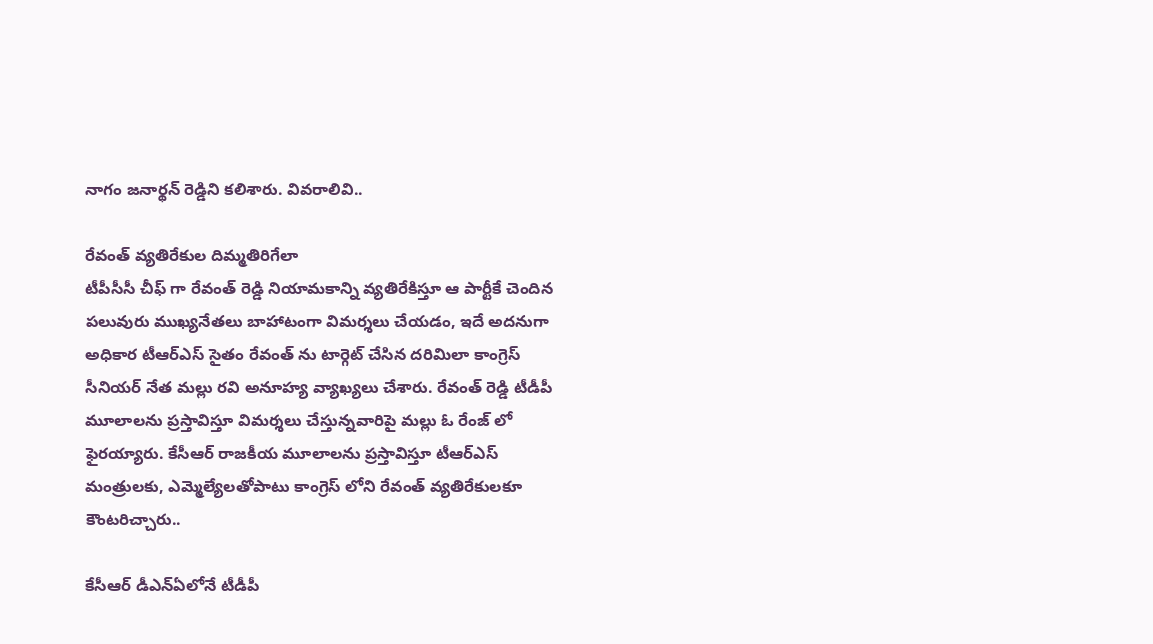నాగం జనార్థన్ రెడ్డిని కలిశారు. వివరాలివి..

రేవంత్ వ్యతిరేకుల దిమ్మతిరిగేలా
టీపీసీసీ చీఫ్ గా రేవంత్ రెడ్డి నియామకాన్ని వ్యతిరేకిస్తూ ఆ పార్టీకే చెందిన పలువురు ముఖ్యనేతలు బాహాటంగా విమర్శలు చేయడం, ఇదే అదనుగా అధికార టీఆర్ఎస్ సైతం రేవంత్ ను టార్గెట్ చేసిన దరిమిలా కాంగ్రెస్ సీనియర్ నేత మల్లు రవి అనూహ్య వ్యాఖ్యలు చేశారు. రేవంత్ రెడ్డి టీడీపీ మూలాలను ప్రస్తావిస్తూ విమర్శలు చేస్తున్నవారిపై మల్లు ఓ రేంజ్ లో ఫైరయ్యారు. కేసీఆర్ రాజకీయ మూలాలను ప్రస్తావిస్తూ టీఆర్ఎస్ మంత్రులకు, ఎమ్మెల్యేలతోపాటు కాంగ్రెస్ లోని రేవంత్ వ్యతిరేకులకూ కౌంటరిచ్చారు..

కేసీఆర్ డీఎన్ఏలోనే టీడీపీ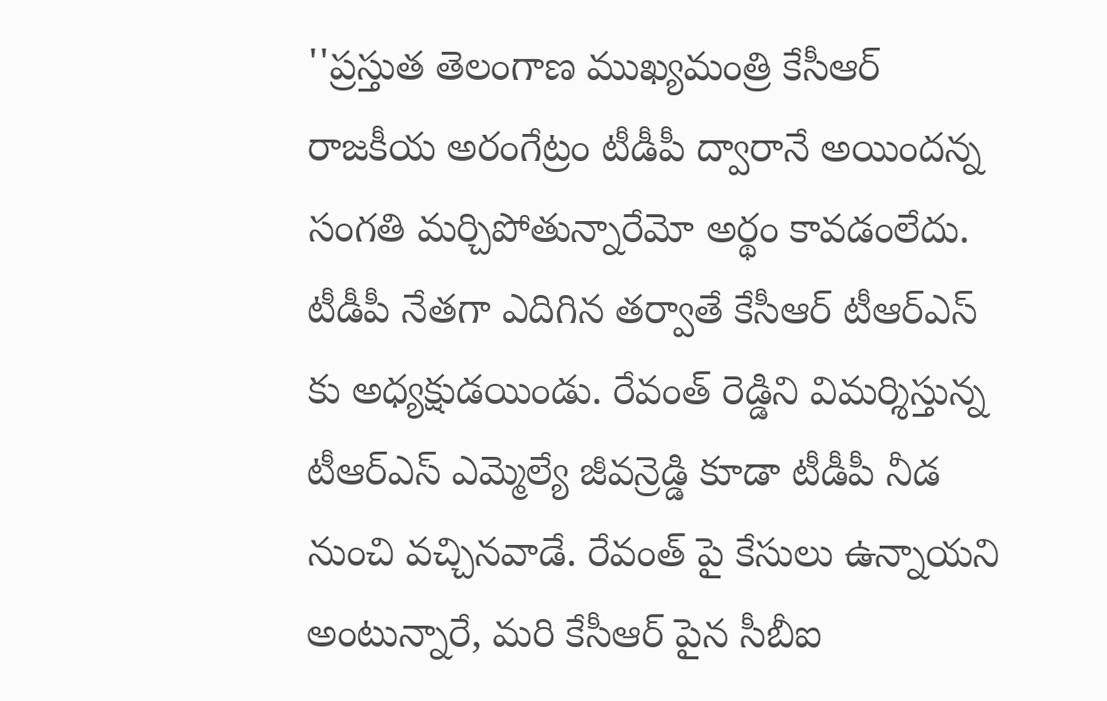''ప్రస్తుత తెలంగాణ ముఖ్యమంత్రి కేసీఆర్ రాజకీయ అరంగేట్రం టీడీపీ ద్వారానే అయిందన్న సంగతి మర్చిపోతున్నారేమో అర్థం కావడంలేదు. టీడీపీ నేతగా ఎదిగిన తర్వాతే కేసీఆర్ టీఆర్ఎస్ కు అధ్యక్షుడయిండు. రేవంత్ రెడ్డిని విమర్శిస్తున్న టీఆర్ఎస్ ఎమ్మెల్యే జీవన్రెడ్డి కూడా టీడీపీ నీడ నుంచి వచ్చినవాడే. రేవంత్ పై కేసులు ఉన్నాయని అంటున్నారే, మరి కేసీఆర్ పైన సీబీఐ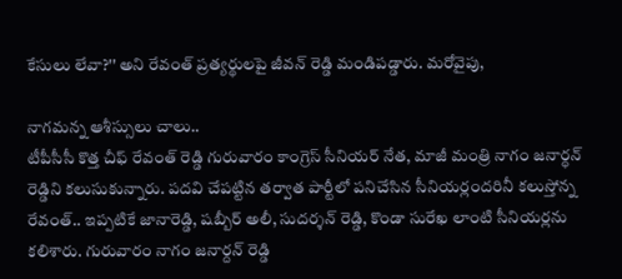కేసులు లేవా?'' అని రేవంత్ ప్రత్యర్థులపై జీవన్ రెడ్డి మండిపడ్డారు. మరోవైపు,

నాగమన్న ఆశీస్సులు చాలు..
టీపీసీసీ కొత్త చీఫ్ రేవంత్ రెడ్డి గురువారం కాంగ్రెస్ సీనియర్ నేత, మాజీ మంత్రి నాగం జనార్ధన్ రెడ్డిని కలుసుకున్నారు. పదవి చేపట్టిన తర్వాత పార్టీలో పనిచేసిన సీనియర్లందరినీ కలుస్తోన్న రేవంత్.. ఇప్పటికే జానారెడ్డి, షబ్బీర్ అలీ, సుదర్శన్ రెడ్డి, కొండా సురేఖ లాంటి సీనియర్లను కలిశారు. గురువారం నాగం జనార్దన్ రెడ్డి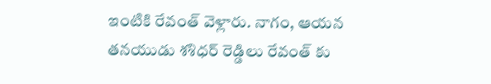ఇంటికి రేవంత్ వెళ్లారు. నాగం, ఆయన తనయుడు శశిధర్ రెడ్డిలు రేవంత్ కు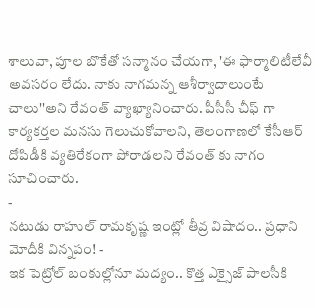శాలువా, పూల బొకేతో సన్మానం చేయగా, 'ఈ ఫార్మాలిటీలేవీ అవసరం లేదు. నాకు నాగమన్న ఆశీర్వాదాలుంటే చాలు''అని రేవంత్ వ్యాఖ్యానించారు. పీసీసీ చీఫ్ గా కార్యకర్తల మనసు గెలుచుకోవాలని, తెలంగాణలో కేసీఆర్ దోపిడీకి వ్యతిరేకంగా పోరాడలని రేవంత్ కు నాగం సూచించారు.
-
నటుడు రాహుల్ రామకృష్ణ ఇంట్లో తీవ్ర విషాదం.. ప్రధాని మోదీకి విన్నపం! -
ఇక పెట్రోల్ బంకుల్లోనూ మద్యం.. కొత్త ఎక్సైజ్ పాలసీకి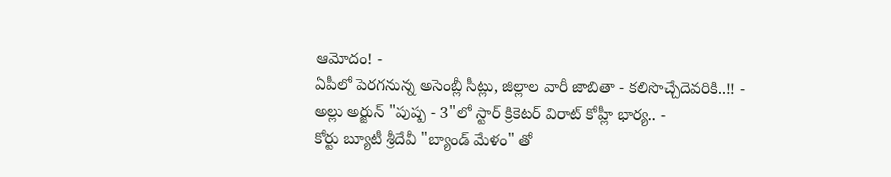ఆమోదం! -
ఏపీలో పెరగనున్న అసెంబ్లీ సీట్లు, జిల్లాల వారీ జాబితా - కలిసొచ్చేదెవరికి..!! -
అల్లు అర్జున్ "పుష్ప - 3"లో స్టార్ క్రికెటర్ విరాట్ కోహ్లీ భార్య.. -
కోర్టు బ్యూటీ శ్రీదేవీ "బ్యాండ్ మేళం" తో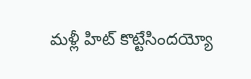మళ్లీ హిట్ కొట్టేసిందయ్యో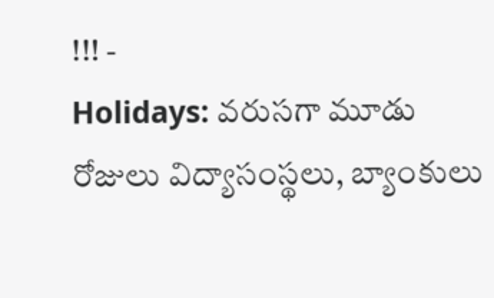!!! -
Holidays: వరుసగా మూడు రోజులు విద్యాసంస్థలు, బ్యాంకులు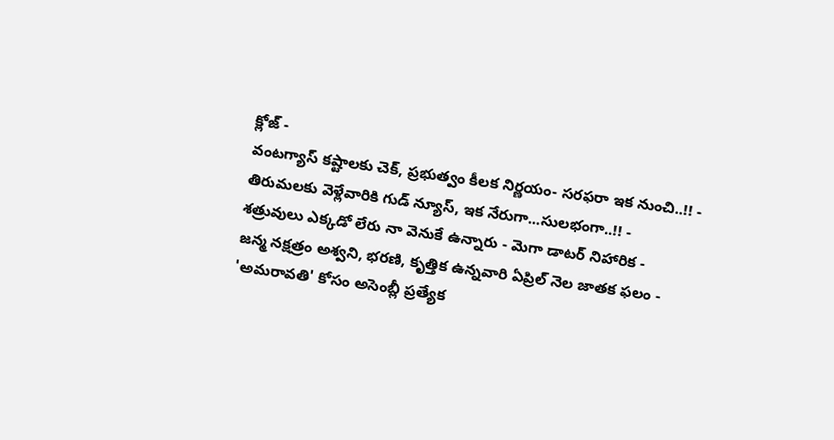క్లోజ్ -
వంటగ్యాస్ కష్టాలకు చెక్, ప్రభుత్వం కీలక నిర్ణయం- సరఫరా ఇక నుంచి..!! -
తిరుమలకు వెళ్లేవారికి గుడ్ న్యూస్, ఇక నేరుగా...సులభంగా..!! -
శత్రువులు ఎక్కడో లేరు నా వెనుకే ఉన్నారు - మెగా డాటర్ నిహారిక -
జన్మ నక్షత్రం అశ్వని, భరణి, కృత్తిక ఉన్నవారి ఏప్రిల్ నెల జాతక ఫలం -
'అమరావతి' కోసం అసెంబ్లీ ప్రత్యేక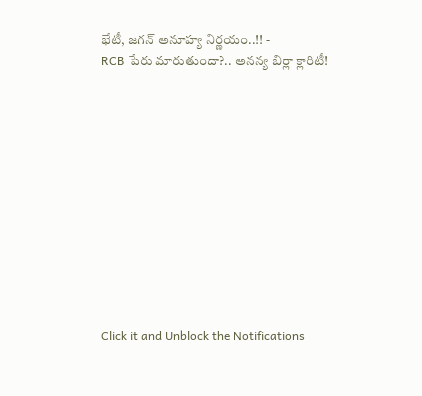భేటీ, జగన్ అనూహ్య నిర్ణయం..!! -
RCB పేరు మారుతుందా?.. అనన్య బిర్లా క్లారిటీ!












Click it and Unblock the Notifications